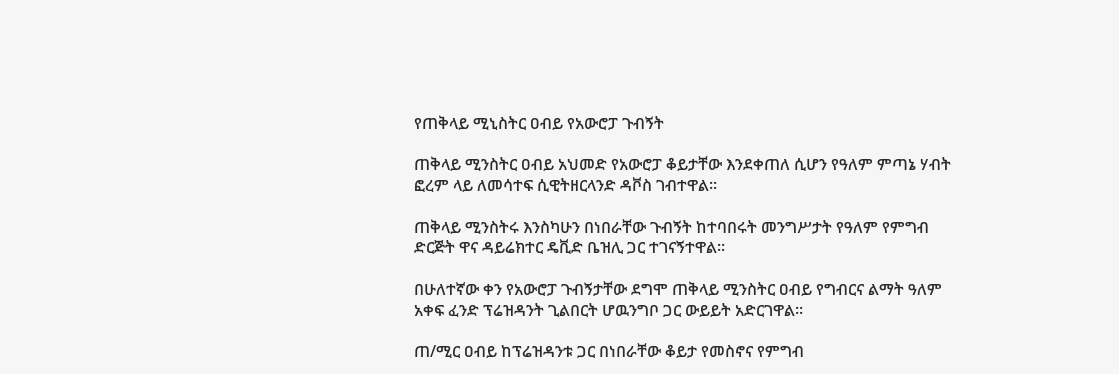የጠቅላይ ሚኒስትር ዐብይ የአውሮፓ ጉብኝት

ጠቅላይ ሚንስትር ዐብይ አህመድ የአውሮፓ ቆይታቸው እንደቀጠለ ሲሆን የዓለም ምጣኔ ሃብት ፎረም ላይ ለመሳተፍ ሲዊትዘርላንድ ዳቮስ ገብተዋል።

ጠቅላይ ሚንስትሩ እንስካሁን በነበራቸው ጉብኝት ከተባበሩት መንግሥታት የዓለም የምግብ ድርጅት ዋና ዳይሬክተር ዴቪድ ቤዝሊ ጋር ተገናኝተዋል።

በሁለተኛው ቀን የአውሮፓ ጉብኝታቸው ደግሞ ጠቅላይ ሚንስትር ዐብይ የግብርና ልማት ዓለም አቀፍ ፈንድ ፕሬዝዳንት ጊልበርት ሆዉንግቦ ጋር ውይይት አድርገዋል።

ጠ/ሚር ዐብይ ከፕሬዝዳንቱ ጋር በነበራቸው ቆይታ የመስኖና የምግብ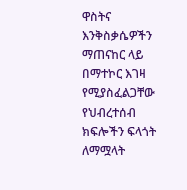ዋስትና እንቅስቃሴዎችን ማጠናከር ላይ በማተኮር እገዛ የሚያስፈልጋቸው የህብረተሰብ ክፍሎችን ፍላጎት ለማሟላት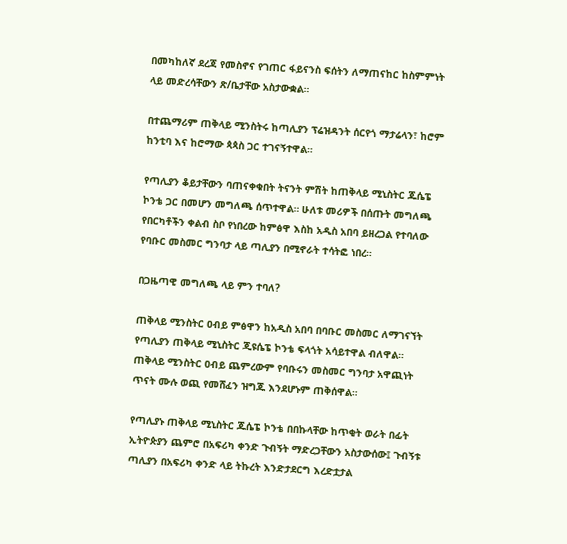በመካከለኛ ደረጃ የመስኖና የገጠር ፋይናንስ ፍሰትን ለማጠናከር ከስምምነት ላይ መድረሳቸውን ጽ/ቤታቸው አስታውቋል።

በተጨማሪም ጠቅላይ ሚንስትሩ ከጣሊያን ፕሬዝዳንት ሰርየጎ ማታሬላን፣ ከሮም ከንቲባ እና ከሮማው ጳጳስ ጋር ተገናኝተዋል።

የጣሊያን ቆይታቸውን ባጠናቀቁበት ትናንት ምሽት ከጠቅላይ ሚኒስትር ጁሴፔ ኮንቴ ጋር በመሆን መግለጫ ሰጥተዋል። ሁለቱ መሪዎች በሰጡት መግለጫ የበርካቶችን ቀልብ ስቦ የነበረው ከምፅዋ እስከ አዲስ አበባ ይዘረጋል የተባለው የባቡር መስመር ግንባታ ላይ ጣሊያን በሚኖራት ተሳትፎ ነበረ።

በጋዜጣዊ መግለጫ ላይ ምን ተባለ?

ጠቅላይ ሚንስትር ዐብይ ምፅዋን ከአዲስ አበባ በባቡር መስመር ለማገናኘት የጣሊያን ጠቅላይ ሚኒስትር ጂዩሴፔ ኮንቴ ፍላጎት አሳይተዋል ብለዋል። ጠቅላይ ሚንስትር ዐብይ ጨምረውም የባቡሩን መስመር ግንባታ አዋጪነት ጥናት ሙሉ ወጪ የመሸፈን ዝግጁ እንደሆኑም ጠቅሰዋል።

የጣሊያኑ ጠቅላይ ሚኒስትር ጁሴፔ ኮንቴ በበኩላቸው ከጥቂት ወራት በፊት ኢትዮጵያን ጨምሮ በአፍሪካ ቀንድ ጉብኝት ማድረጋቸውን አስታውሰው፤ ጉብኝቱ ጣሊያን በአፍሪካ ቀንድ ላይ ትኩረት እንድታደርግ እረድቷታል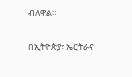ብለዋል።

በኢትዮጵያ፣ ኤርትራና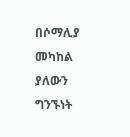በሶማሊያ መካከል ያለውን ግንኙነት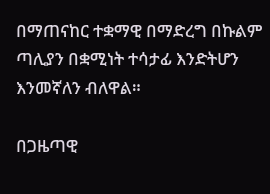በማጠናከር ተቋማዊ በማድረግ በኩልም ጣሊያን በቋሚነት ተሳታፊ እንድትሆን እንመኛለን ብለዋል።

በጋዜጣዊ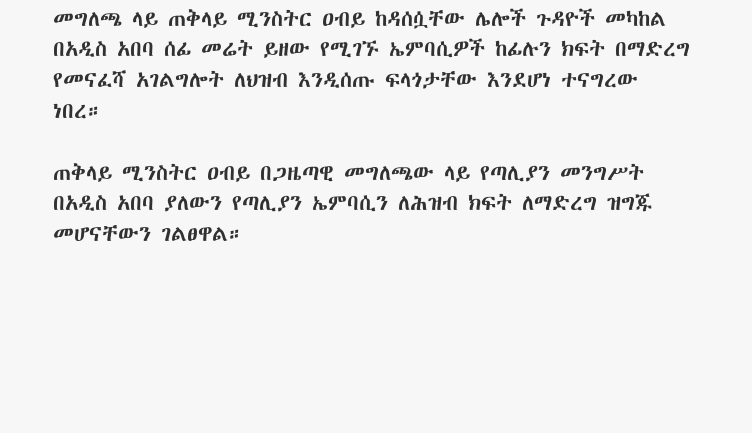መግለጫ ላይ ጠቅላይ ሚንስትር ዐብይ ከዳሰሷቸው ሌሎች ጉዳዮች መካከል በአዲስ አበባ ሰፊ መሬት ይዘው የሚገኙ ኤምባሲዎች ከፊሉን ክፍት በማድረግ የመናፈሻ አገልግሎት ለህዝብ እንዲሰጡ ፍላጎታቸው እንደሆነ ተናግረው ነበረ።

ጠቅላይ ሚንስትር ዐብይ በጋዜጣዊ መግለጫው ላይ የጣሊያን መንግሥት በአዲስ አበባ ያለውን የጣሊያን ኤምባሲን ለሕዝብ ክፍት ለማድረግ ዝግጁ መሆናቸውን ገልፀዋል።